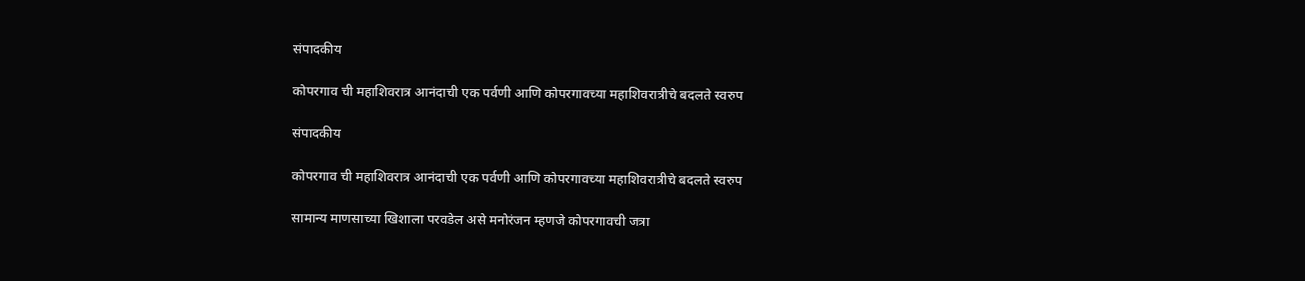संपादकीय

कोपरगाव ची महाशिवरात्र आनंदाची एक पर्वणी आणि कोपरगावच्या महाशिवरात्रीचे बदलते स्वरुप

संपादकीय

कोपरगाव ची महाशिवरात्र आनंदाची एक पर्वणी आणि कोपरगावच्या महाशिवरात्रीचे बदलते स्वरुप

सामान्य माणसाच्या खिशाला परवडेल असे मनोरंजन म्हणजे कोपरगावची जत्रा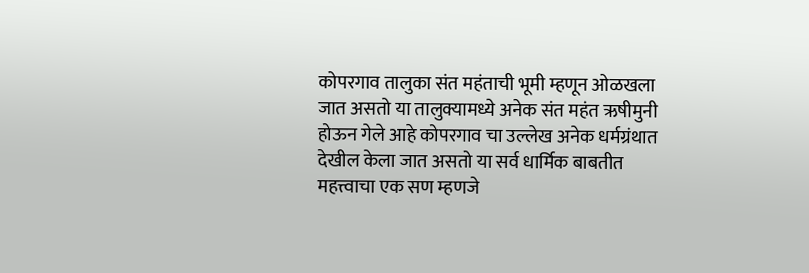कोपरगाव तालुका संत महंताची भूमी म्हणून ओळखला जात असतो या तालुक्यामध्ये अनेक संत महंत ऋषीमुनी होऊन गेले आहे कोपरगाव चा उल्लेख अनेक धर्मग्रंथात देखील केला जात असतो या सर्व धार्मिक बाबतीत महत्त्वाचा एक सण म्हणजे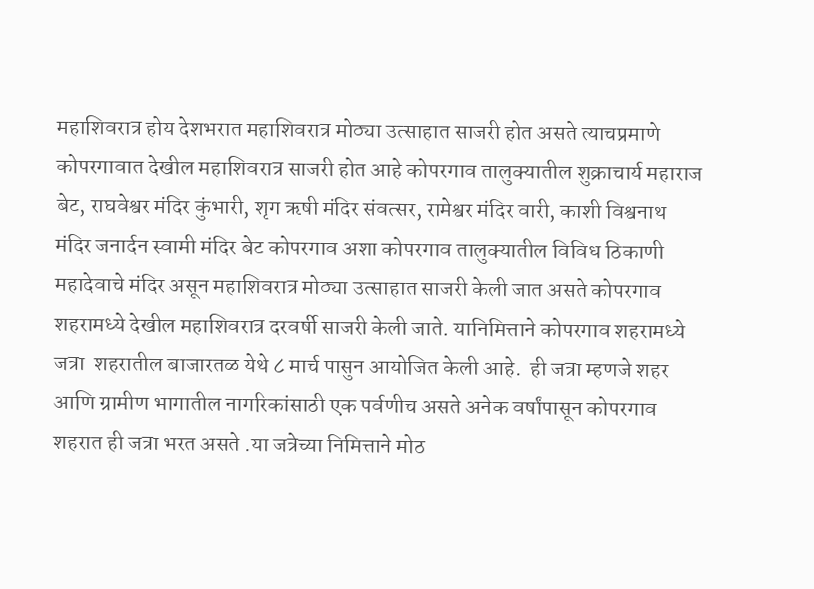महाशिवरात्र होय देशभरात महाशिवरात्र मोठ्या उत्साहात साजरी होत असते त्याचप्रमाणे कोपरगावात देखील महाशिवरात्र साजरी होत आहे कोपरगाव तालुक्यातील शुक्राचार्य महाराज बेट, राघवेश्वर मंदिर कुंभारी, शृग ऋषी मंदिर संवत्सर, रामेश्वर मंदिर वारी, काशी विश्वनाथ मंदिर जनार्दन स्वामी मंदिर बेट कोपरगाव अशा कोपरगाव तालुक्यातील विविध ठिकाणी महादेवाचे मंदिर असून महाशिवरात्र मोठ्या उत्साहात साजरी केली जात असते कोपरगाव शहरामध्ये देखील महाशिवरात्र दरवर्षी साजरी केली जाते. यानिमित्ताने कोपरगाव शहरामध्ये जत्रा  शहरातील बाजारतळ येथे ८ मार्च पासुन आयोजित केली आहे.  ही जत्रा म्हणजे शहर आणि ग्रामीण भागातील नागरिकांसाठी एक पर्वणीच असते अनेक वर्षांपासून कोपरगाव शहरात ही जत्रा भरत असते .या जत्रेच्या निमित्ताने मोठ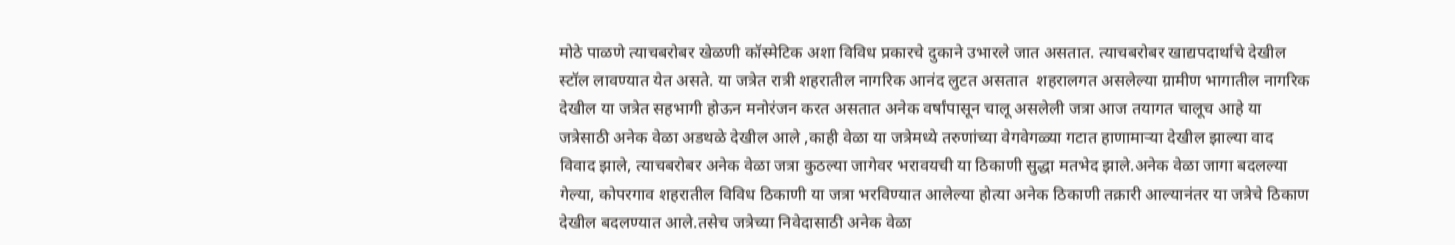मोठे पाळणे त्याचबरोबर खेळणी कॉस्मेटिक अशा विविध प्रकारचे दुकाने उभारले जात असतात. त्याचबरोबर खाद्यपदार्थाचे देखील स्टॉल लावण्यात येत असते. या जत्रेत रात्री शहरातील नागरिक आनंद लुटत असतात  शहरालगत असलेल्या ग्रामीण भागातील नागरिक देखील या जत्रेत सहभागी होऊन मनोरंजन करत असतात अनेक वर्षांपासून चालू असलेली जत्रा आज तयागत चालूच आहे या जत्रेसाठी अनेक वेळा अडथळे देखील आले ,काही वेळा या जत्रेमध्ये तरुणांच्या वेगवेगळ्या गटात हाणामाऱ्या देखील झाल्या वाद विवाद झाले, त्याचबरोबर अनेक वेळा जत्रा कुठल्या जागेवर भरावयची या ठिकाणी सुद्धा मतभेद झाले.अनेक वेळा जागा बदलल्या गेल्या, कोपरगाव शहरातील विविध ठिकाणी या जत्रा भरविण्यात आलेल्या होत्या अनेक ठिकाणी तक्रारी आल्यानंतर या जत्रेचे ठिकाण देखील बदलण्यात आले.तसेच जत्रेच्या निवेदासाठी अनेक वेळा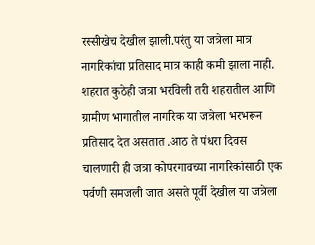रस्सीखेच देखील झाली.परंतु या जत्रेला मात्र नागरिकांचा प्रतिसाद मात्र काही कमी झाला नाही. शहरात कुठेही जत्रा भरविली तरी शहरातील आणि ग्रामीण भागातील नागरिक या जत्रेला भरभरून प्रतिसाद देत असतात .आठ ते पंधरा दिवस चालणारी ही जत्रा कोपरगावच्या नागरिकांसाठी एक पर्वणी समजली जात असते पूर्वी देखील या जत्रेला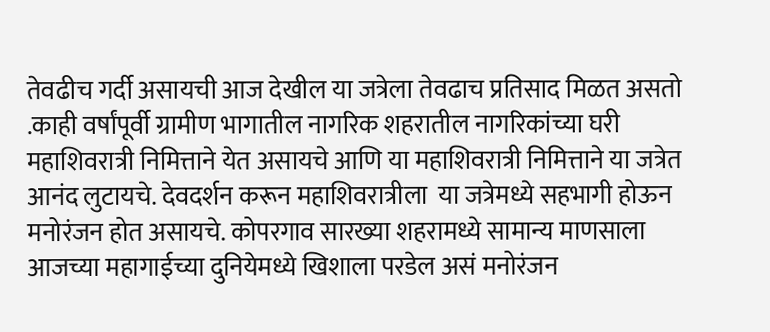तेवढीच गर्दी असायची आज देखील या जत्रेला तेवढाच प्रतिसाद मिळत असतो .काही वर्षांपूर्वी ग्रामीण भागातील नागरिक शहरातील नागरिकांच्या घरी महाशिवरात्री निमित्ताने येत असायचे आणि या महाशिवरात्री निमित्ताने या जत्रेत आनंद लुटायचे. देवदर्शन करून महाशिवरात्रीला  या जत्रेमध्ये सहभागी होऊन मनोरंजन होत असायचे. कोपरगाव सारख्या शहरामध्ये सामान्य माणसाला आजच्या महागाईच्या दुनियेमध्ये खिशाला परडेल असं मनोरंजन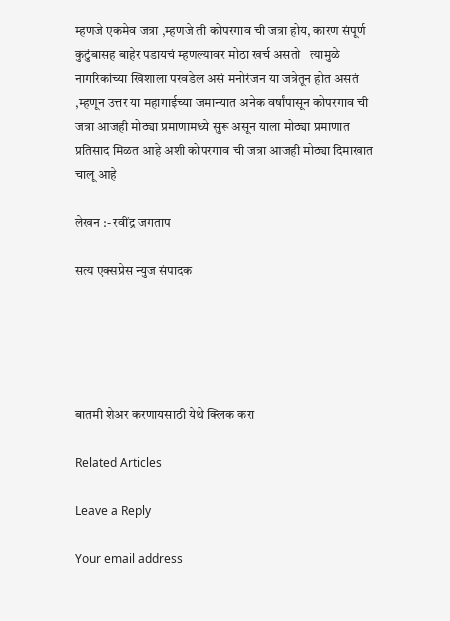म्हणजे एकमेव जत्रा ,म्हणजे ती कोपरगाव ची जत्रा होय, कारण संपूर्ण कुटुंबासह बाहेर पडायचं म्हणल्यावर मोठा खर्च असतो   त्यामुळे नागरिकांच्या खिशाला परवडेल असं मनोरंजन या जत्रेतून होत असतं ,म्हणून उत्तर या महागाईच्या जमान्यात अनेक वर्षांपासून कोपरगाव ची जत्रा आजही मोठ्या प्रमाणामध्ये सुरू असून याला मोठ्या प्रमाणात प्रतिसाद मिळत आहे अशी कोपरगाव ची जत्रा आजही मोठ्या दिमाखात चालू आहे

लेखन :- रवींद्र जगताप

सत्य एक्सप्रेस न्युज संपादक





बातमी शेअर करणायसाठी येथे क्लिक करा

Related Articles

Leave a Reply

Your email address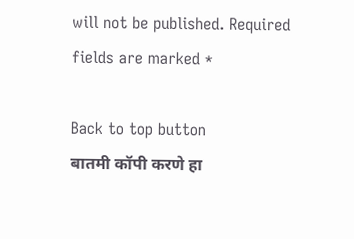will not be published. Required fields are marked *

Back to top button
बातमी कॉपी करणे हा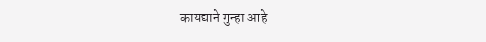कायद्याने गुन्हा आहे